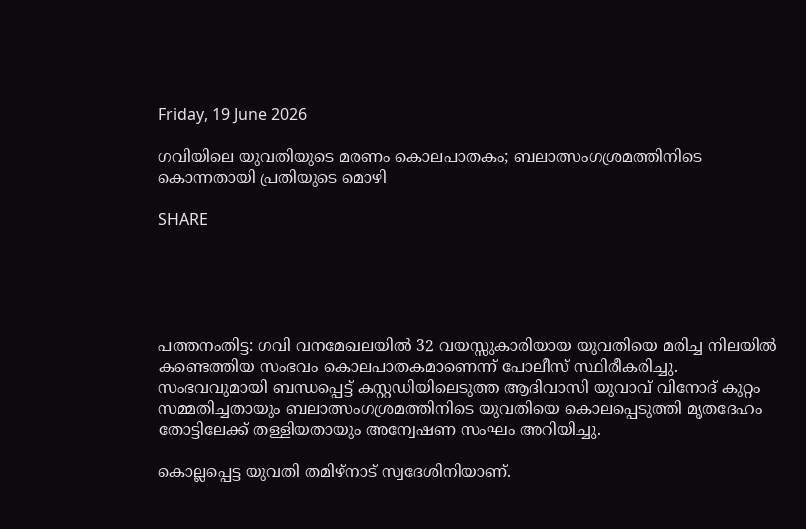Friday, 19 June 2026

ഗവിയിലെ യുവതിയുടെ മരണം കൊലപാതകം; ബലാത്സംഗശ്രമത്തിനിടെ കൊന്നതായി പ്രതിയുടെ മൊഴി

SHARE





പത്തനംതിട്ട: ഗവി വനമേഖലയിൽ 32 വയസ്സുകാരിയായ യുവതിയെ മരിച്ച നിലയിൽ കണ്ടെത്തിയ സംഭവം കൊലപാതകമാണെന്ന് പോലീസ് സ്ഥിരീകരിച്ചു. സംഭവവുമായി ബന്ധപ്പെട്ട് കസ്റ്റഡിയിലെടുത്ത ആദിവാസി യുവാവ് വിനോദ് കുറ്റം സമ്മതിച്ചതായും ബലാത്സംഗശ്രമത്തിനിടെ യുവതിയെ കൊലപ്പെടുത്തി മൃതദേഹം തോട്ടിലേക്ക് തള്ളിയതായും അന്വേഷണ സംഘം അറിയിച്ചു.

കൊല്ലപ്പെട്ട യുവതി തമിഴ്നാട് സ്വദേശിനിയാണ്.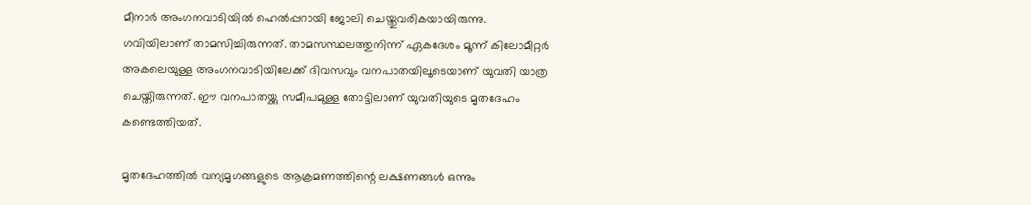മീനാർ അംഗനവാടിയിൽ ഹെൽപ്പറായി ജോലി ചെയ്തുവരികയായിരുന്നു. ഗവിയിലാണ് താമസിച്ചിരുന്നത്. താമസസ്ഥലത്തുനിന്ന് ഏകദേശം മൂന്ന് കിലോമീറ്റർ അകലെയുള്ള അംഗനവാടിയിലേക്ക് ദിവസവും വനപാതയിലൂടെയാണ് യുവതി യാത്ര ചെയ്തിരുന്നത്. ഈ വനപാതയ്ക്കു സമീപമുള്ള തോട്ടിലാണ് യുവതിയുടെ മൃതദേഹം കണ്ടെത്തിയത്.

മൃതദേഹത്തിൽ വന്യമൃഗങ്ങളുടെ ആക്രമണത്തിന്റെ ലക്ഷണങ്ങൾ ഒന്നും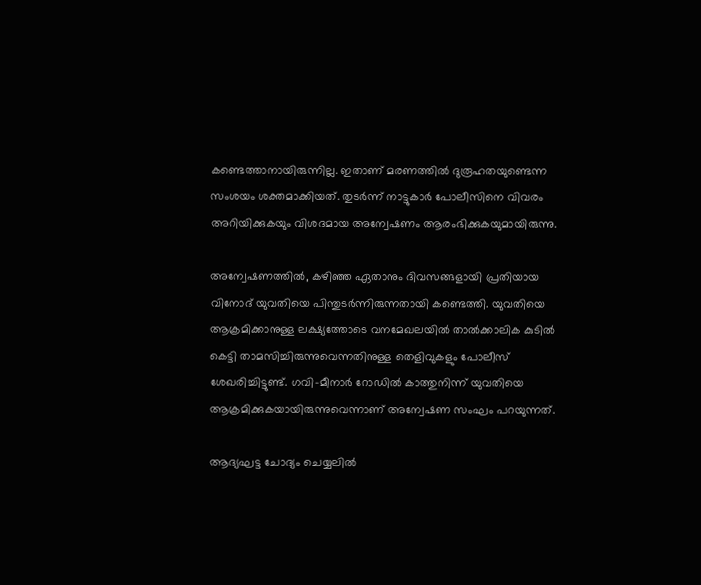കണ്ടെത്താനായിരുന്നില്ല. ഇതാണ് മരണത്തിൽ ദുരൂഹതയുണ്ടെന്ന സംശയം ശക്തമാക്കിയത്. തുടർന്ന് നാട്ടുകാർ പോലീസിനെ വിവരം അറിയിക്കുകയും വിശദമായ അന്വേഷണം ആരംഭിക്കുകയുമായിരുന്നു.

അന്വേഷണത്തിൽ, കഴിഞ്ഞ ഏതാനും ദിവസങ്ങളായി പ്രതിയായ വിനോദ് യുവതിയെ പിന്തുടർന്നിരുന്നതായി കണ്ടെത്തി. യുവതിയെ ആക്രമിക്കാനുള്ള ലക്ഷ്യത്തോടെ വനമേഖലയിൽ താൽക്കാലിക കുടിൽ കെട്ടി താമസിച്ചിരുന്നുവെന്നതിനുള്ള തെളിവുകളും പോലീസ് ശേഖരിച്ചിട്ടുണ്ട്. ഗവി–മീനാർ റോഡിൽ കാത്തുനിന്ന് യുവതിയെ ആക്രമിക്കുകയായിരുന്നുവെന്നാണ് അന്വേഷണ സംഘം പറയുന്നത്.

ആദ്യഘട്ട ചോദ്യം ചെയ്യലിൽ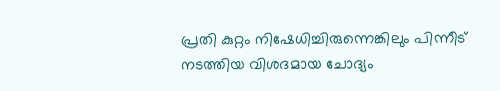പ്രതി കുറ്റം നിഷേധിച്ചിരുന്നെങ്കിലും പിന്നീട് നടത്തിയ വിശദമായ ചോദ്യം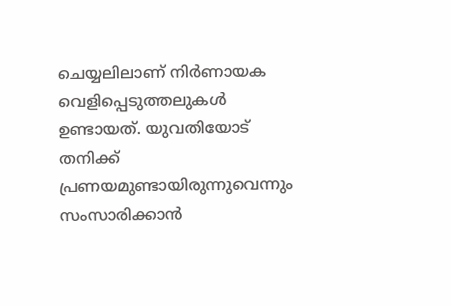ചെയ്യലിലാണ് നിർണായക വെളിപ്പെടുത്തലുകൾ ഉണ്ടായത്. യുവതിയോട് തനിക്ക് പ്രണയമുണ്ടായിരുന്നുവെന്നും സംസാരിക്കാൻ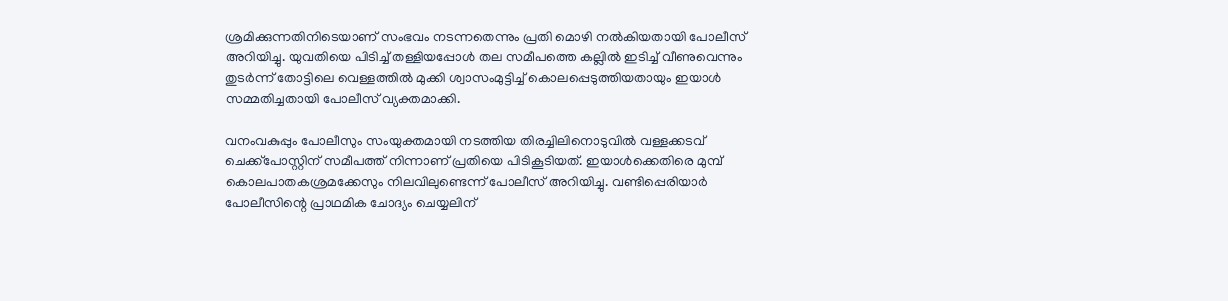ശ്രമിക്കുന്നതിനിടെയാണ് സംഭവം നടന്നതെന്നും പ്രതി മൊഴി നൽകിയതായി പോലീസ് അറിയിച്ചു. യുവതിയെ പിടിച്ച് തള്ളിയപ്പോൾ തല സമീപത്തെ കല്ലിൽ ഇടിച്ച് വീണുവെന്നും തുടർന്ന് തോട്ടിലെ വെള്ളത്തിൽ മുക്കി ശ്വാസംമുട്ടിച്ച് കൊലപ്പെടുത്തിയതായും ഇയാൾ സമ്മതിച്ചതായി പോലീസ് വ്യക്തമാക്കി.

വനംവകുപ്പും പോലീസും സംയുക്തമായി നടത്തിയ തിരച്ചിലിനൊടുവിൽ വള്ളക്കടവ് ചെക്ക്‌പോസ്റ്റിന് സമീപത്ത് നിന്നാണ് പ്രതിയെ പിടികൂടിയത്. ഇയാൾക്കെതിരെ മുമ്പ് കൊലപാതകശ്രമക്കേസും നിലവിലുണ്ടെന്ന് പോലീസ് അറിയിച്ചു. വണ്ടിപ്പെരിയാർ പോലീസിന്റെ പ്രാഥമിക ചോദ്യം ചെയ്യലിന്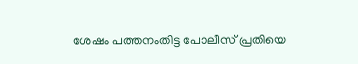ശേഷം പത്തനംതിട്ട പോലീസ് പ്രതിയെ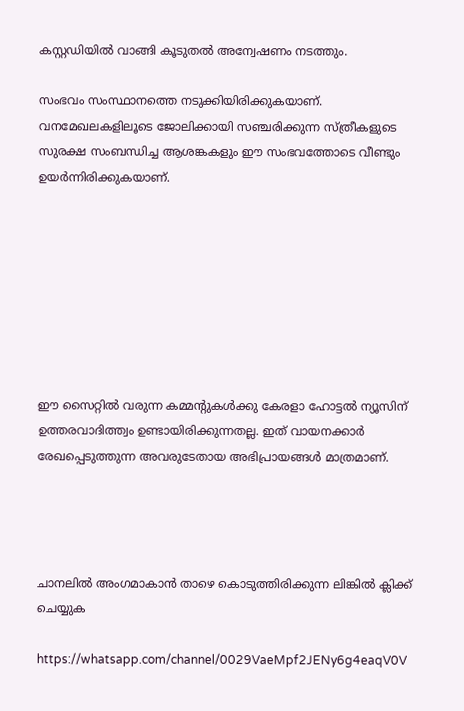കസ്റ്റഡിയിൽ വാങ്ങി കൂടുതൽ അന്വേഷണം നടത്തും.

സംഭവം സംസ്ഥാനത്തെ നടുക്കിയിരിക്കുകയാണ്. വനമേഖലകളിലൂടെ ജോലിക്കായി സഞ്ചരിക്കുന്ന സ്ത്രീകളുടെ സുരക്ഷ സംബന്ധിച്ച ആശങ്കകളും ഈ സംഭവത്തോടെ വീണ്ടും ഉയർന്നിരിക്കുകയാണ്.








ഈ സൈറ്റിൽ വരുന്ന കമ്മന്റുകൾക്കു കേരളാ ഹോട്ടൽ ന്യൂസിന് ഉത്തരവാദിത്ത്വം ഉണ്ടായിരിക്കുന്നതല്ല. ഇത് വായനക്കാർ രേഖപ്പെടുത്തുന്ന അവരുടേതായ അഭിപ്രായങ്ങൾ മാത്രമാണ്.




ചാനലിൽ അംഗമാകാൻ താഴെ കൊടുത്തിരിക്കുന്ന ലിങ്കിൽ ക്ലിക്ക് ചെയ്യുക

https://whatsapp.com/channel/0029VaeMpf2JENy6g4eaqV0V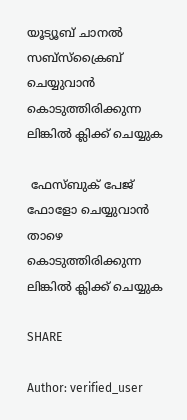യൂട്യൂബ് ചാനൽ സബ്സ്ക്രൈബ് ചെയ്യുവാൻ കൊടുത്തിരിക്കുന്ന ലിങ്കിൽ ക്ലിക്ക് ചെയ്യുക

 ഫേസ്ബുക് പേജ് ഫോളോ ചെയ്യുവാൻ താഴെ കൊടുത്തിരിക്കുന്ന ലിങ്കിൽ ക്ലിക്ക് ചെയ്യുക

SHARE

Author: verified_user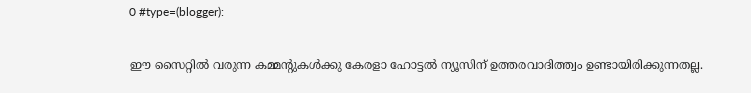0 #type=(blogger):

ഈ സൈറ്റിൽ വരുന്ന കമ്മന്റുകൾക്കു കേരളാ ഹോട്ടൽ ന്യൂസിന് ഉത്തരവാദിത്ത്വം ഉണ്ടായിരിക്കുന്നതല്ല.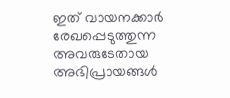ഇത് വായനക്കാർ രേഖപ്പെടുത്തുന്ന അവരുടേതായ അഭിപ്രായങ്ങൾ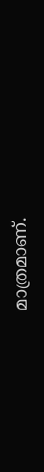മാത്രമാണ്.